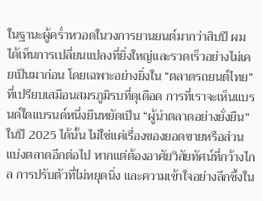ในฐานะผู้คร่ำหวอดในวงการยานยนต์มากว่าสิบปี ผมได้เห็นการเปลี่ยนแปลงที่ยิ่งใหญ่และรวดเร็วอย่างไม่เคยเป็นมาก่อน โดยเฉพาะอย่างยิ่งใน “ตลาดรถยนต์ไทย” ที่เปรียบเสมือนสมรภูมิรบที่ดุเดือด การที่เราจะเห็นแบรนด์ใดแบรนด์หนึ่งยืนหยัดเป็น “ผู้นำตลาดอย่างยั่งยืน” ในปี 2025 ได้นั้น ไม่ใช่แค่เรื่องของยอดขายหรือส่วนแบ่งตลาดอีกต่อไป หากแต่ต้องอาศัยวิสัยทัศน์ที่กว้างไกล การปรับตัวที่ไม่หยุดนิ่ง และความเข้าใจอย่างลึกซึ้งใน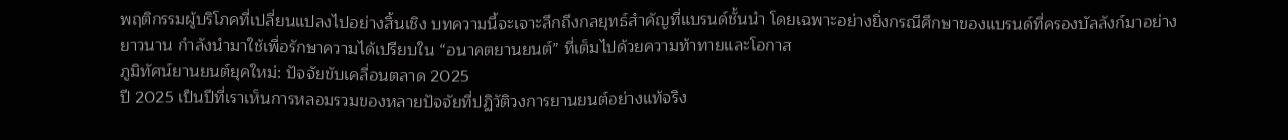พฤติกรรมผู้บริโภคที่เปลี่ยนแปลงไปอย่างสิ้นเชิง บทความนี้จะเจาะลึกถึงกลยุทธ์สำคัญที่แบรนด์ชั้นนำ โดยเฉพาะอย่างยิ่งกรณีศึกษาของแบรนด์ที่ครองบัลลังก์มาอย่างยาวนาน กำลังนำมาใช้เพื่อรักษาความได้เปรียบใน “อนาคตยานยนต์” ที่เต็มไปด้วยความท้าทายและโอกาส
ภูมิทัศน์ยานยนต์ยุคใหม่: ปัจจัยขับเคลื่อนตลาด 2025
ปี 2025 เป็นปีที่เราเห็นการหลอมรวมของหลายปัจจัยที่ปฏิวัติวงการยานยนต์อย่างแท้จริง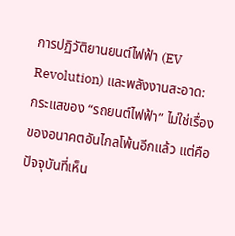การปฏิวัติยานยนต์ไฟฟ้า (EV Revolution) และพลังงานสะอาด:
กระแสของ “รถยนต์ไฟฟ้า” ไม่ใช่เรื่องของอนาคตอันไกลโพ้นอีกแล้ว แต่คือปัจจุบันที่เห็น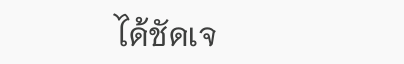ได้ชัดเจ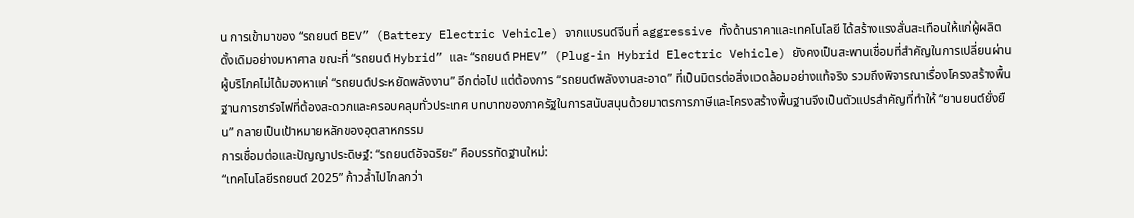น การเข้ามาของ “รถยนต์ BEV” (Battery Electric Vehicle) จากแบรนด์จีนที่ aggressive ทั้งด้านราคาและเทคโนโลยี ได้สร้างแรงสั่นสะเทือนให้แก่ผู้ผลิตดั้งเดิมอย่างมหาศาล ขณะที่ “รถยนต์ Hybrid” และ “รถยนต์ PHEV” (Plug-in Hybrid Electric Vehicle) ยังคงเป็นสะพานเชื่อมที่สำคัญในการเปลี่ยนผ่าน ผู้บริโภคไม่ได้มองหาแค่ “รถยนต์ประหยัดพลังงาน” อีกต่อไป แต่ต้องการ “รถยนต์พลังงานสะอาด” ที่เป็นมิตรต่อสิ่งแวดล้อมอย่างแท้จริง รวมถึงพิจารณาเรื่องโครงสร้างพื้นฐานการชาร์จไฟที่ต้องสะดวกและครอบคลุมทั่วประเทศ บทบาทของภาครัฐในการสนับสนุนด้วยมาตรการภาษีและโครงสร้างพื้นฐานจึงเป็นตัวแปรสำคัญที่ทำให้ “ยานยนต์ยั่งยืน” กลายเป็นเป้าหมายหลักของอุตสาหกรรม
การเชื่อมต่อและปัญญาประดิษฐ์: “รถยนต์อัจฉริยะ” คือบรรทัดฐานใหม่:
“เทคโนโลยีรถยนต์ 2025” ก้าวล้ำไปไกลกว่า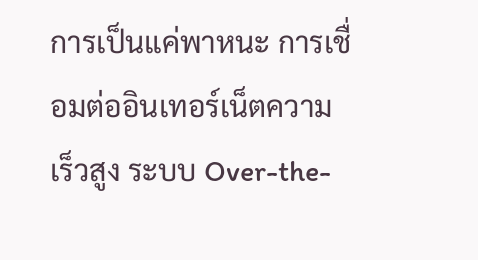การเป็นแค่พาหนะ การเชื่อมต่ออินเทอร์เน็ตความเร็วสูง ระบบ Over-the-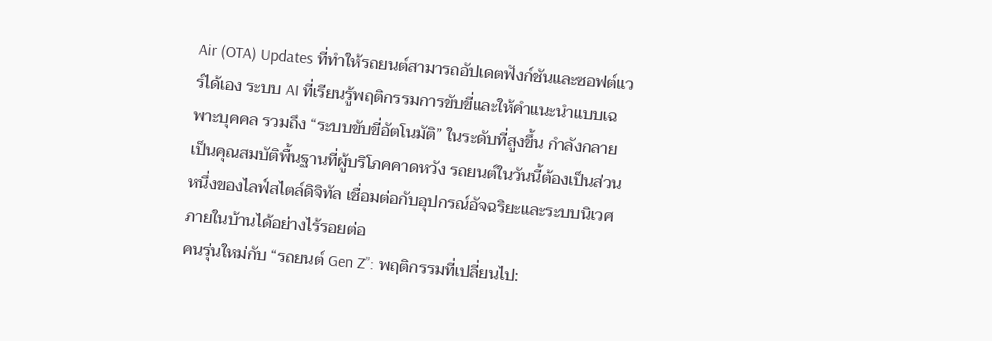Air (OTA) Updates ที่ทำให้รถยนต์สามารถอัปเดตฟังก์ชันและซอฟต์แวร์ได้เอง ระบบ AI ที่เรียนรู้พฤติกรรมการขับขี่และให้คำแนะนำแบบเฉพาะบุคคล รวมถึง “ระบบขับขี่อัตโนมัติ” ในระดับที่สูงขึ้น กำลังกลายเป็นคุณสมบัติพื้นฐานที่ผู้บริโภคคาดหวัง รถยนต์ในวันนี้ต้องเป็นส่วนหนึ่งของไลฟ์สไตล์ดิจิทัล เชื่อมต่อกับอุปกรณ์อัจฉริยะและระบบนิเวศภายในบ้านได้อย่างไร้รอยต่อ
คนรุ่นใหม่กับ “รถยนต์ Gen Z”: พฤติกรรมที่เปลี่ยนไป: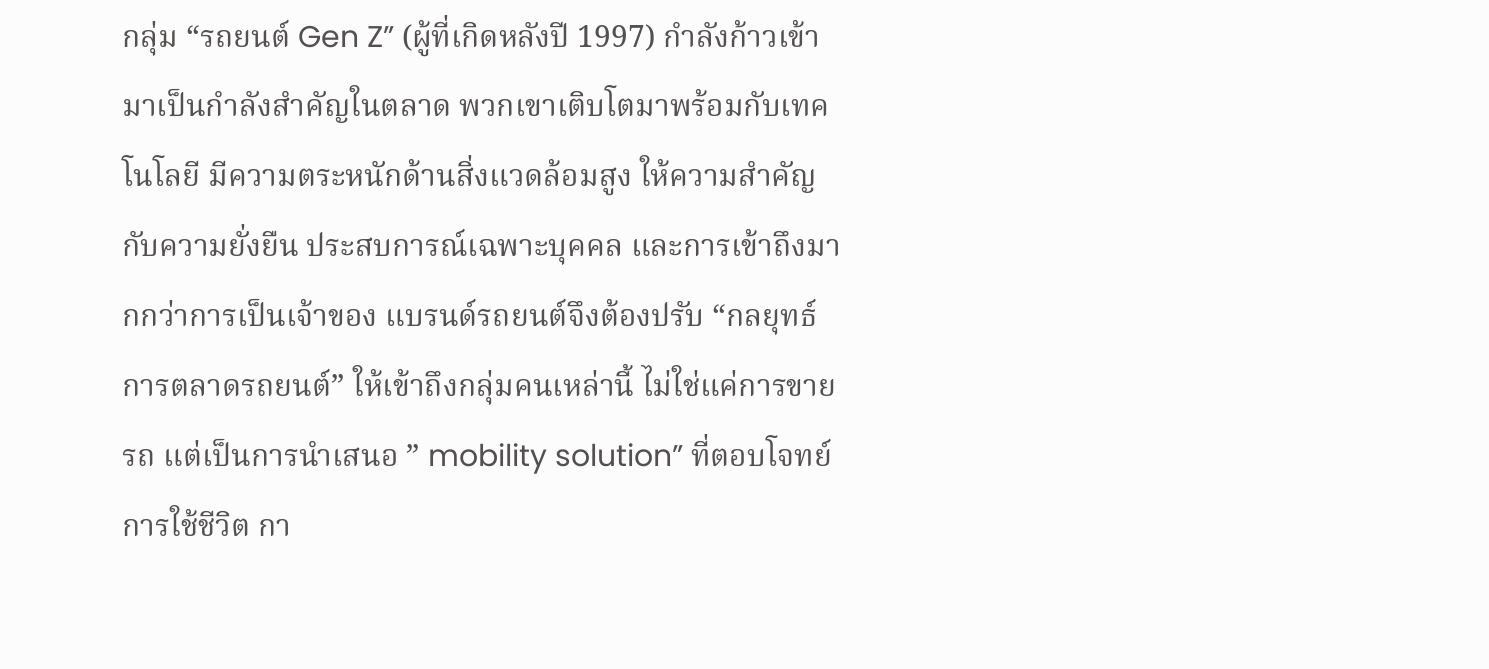กลุ่ม “รถยนต์ Gen Z” (ผู้ที่เกิดหลังปี 1997) กำลังก้าวเข้ามาเป็นกำลังสำคัญในตลาด พวกเขาเติบโตมาพร้อมกับเทคโนโลยี มีความตระหนักด้านสิ่งแวดล้อมสูง ให้ความสำคัญกับความยั่งยืน ประสบการณ์เฉพาะบุคคล และการเข้าถึงมากกว่าการเป็นเจ้าของ แบรนด์รถยนต์จึงต้องปรับ “กลยุทธ์การตลาดรถยนต์” ให้เข้าถึงกลุ่มคนเหล่านี้ ไม่ใช่แค่การขายรถ แต่เป็นการนำเสนอ ” mobility solution” ที่ตอบโจทย์การใช้ชีวิต กา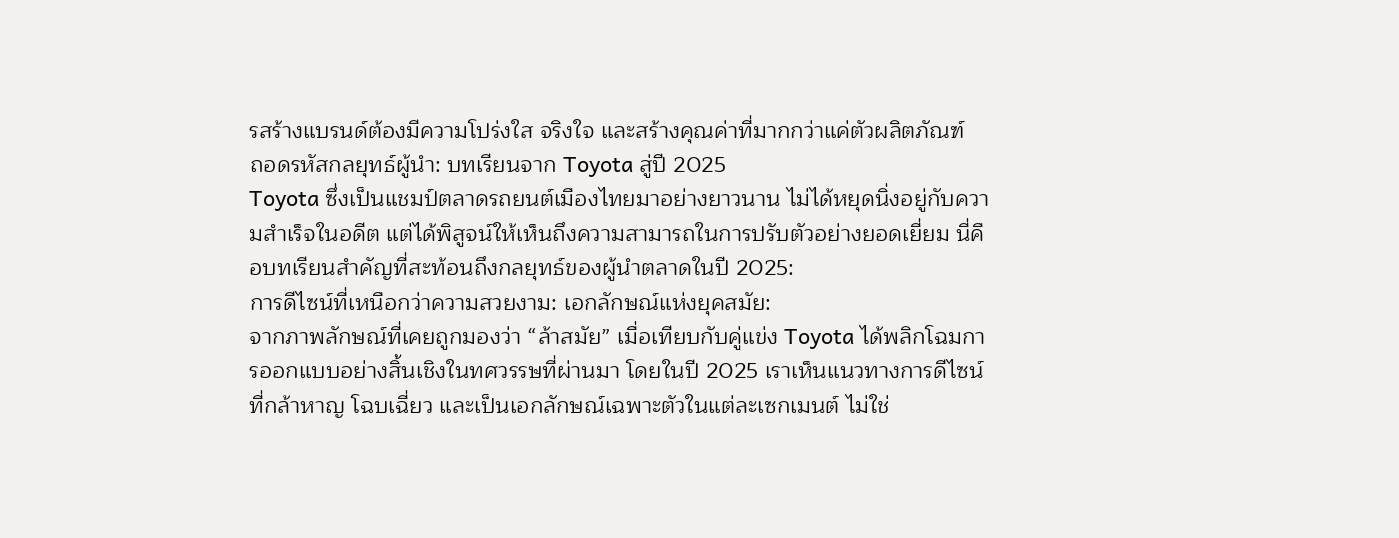รสร้างแบรนด์ต้องมีความโปร่งใส จริงใจ และสร้างคุณค่าที่มากกว่าแค่ตัวผลิตภัณฑ์
ถอดรหัสกลยุทธ์ผู้นำ: บทเรียนจาก Toyota สู่ปี 2025
Toyota ซึ่งเป็นแชมป์ตลาดรถยนต์เมืองไทยมาอย่างยาวนาน ไม่ได้หยุดนิ่งอยู่กับความสำเร็จในอดีต แต่ได้พิสูจน์ให้เห็นถึงความสามารถในการปรับตัวอย่างยอดเยี่ยม นี่คือบทเรียนสำคัญที่สะท้อนถึงกลยุทธ์ของผู้นำตลาดในปี 2025:
การดีไซน์ที่เหนือกว่าความสวยงาม: เอกลักษณ์แห่งยุคสมัย:
จากภาพลักษณ์ที่เคยถูกมองว่า “ล้าสมัย” เมื่อเทียบกับคู่แข่ง Toyota ได้พลิกโฉมการออกแบบอย่างสิ้นเชิงในทศวรรษที่ผ่านมา โดยในปี 2025 เราเห็นแนวทางการดีไซน์ที่กล้าหาญ โฉบเฉี่ยว และเป็นเอกลักษณ์เฉพาะตัวในแต่ละเซกเมนต์ ไม่ใช่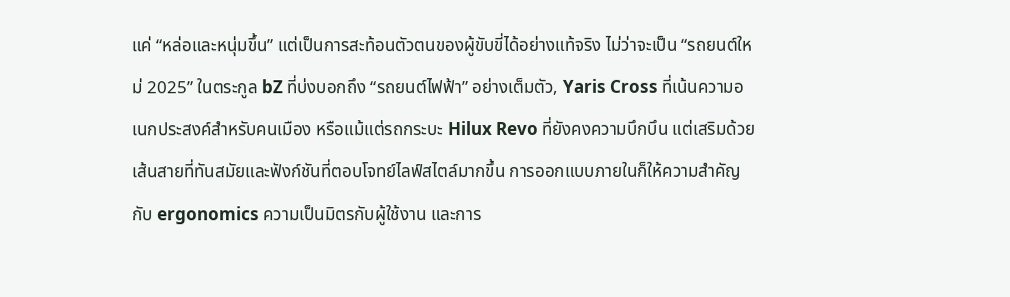แค่ “หล่อและหนุ่มขึ้น” แต่เป็นการสะท้อนตัวตนของผู้ขับขี่ได้อย่างแท้จริง ไม่ว่าจะเป็น “รถยนต์ใหม่ 2025” ในตระกูล bZ ที่บ่งบอกถึง “รถยนต์ไฟฟ้า” อย่างเต็มตัว, Yaris Cross ที่เน้นความอเนกประสงค์สำหรับคนเมือง หรือแม้แต่รถกระบะ Hilux Revo ที่ยังคงความบึกบึน แต่เสริมด้วยเส้นสายที่ทันสมัยและฟังก์ชันที่ตอบโจทย์ไลฟ์สไตล์มากขึ้น การออกแบบภายในก็ให้ความสำคัญกับ ergonomics ความเป็นมิตรกับผู้ใช้งาน และการ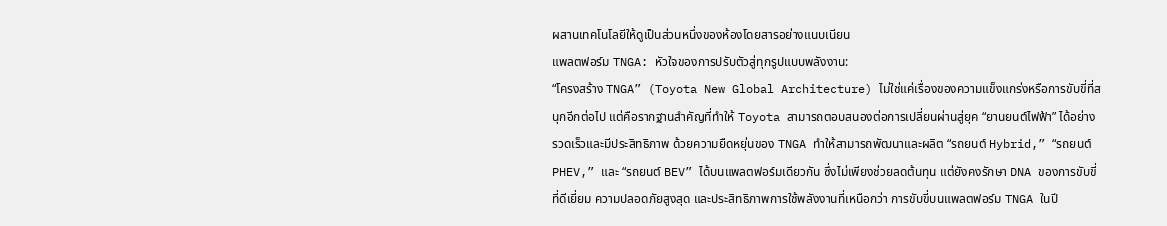ผสานเทคโนโลยีให้ดูเป็นส่วนหนึ่งของห้องโดยสารอย่างแนบเนียน
แพลตฟอร์ม TNGA: หัวใจของการปรับตัวสู่ทุกรูปแบบพลังงาน:
“โครงสร้าง TNGA” (Toyota New Global Architecture) ไม่ใช่แค่เรื่องของความแข็งแกร่งหรือการขับขี่ที่สนุกอีกต่อไป แต่คือรากฐานสำคัญที่ทำให้ Toyota สามารถตอบสนองต่อการเปลี่ยนผ่านสู่ยุค “ยานยนต์ไฟฟ้า” ได้อย่างรวดเร็วและมีประสิทธิภาพ ด้วยความยืดหยุ่นของ TNGA ทำให้สามารถพัฒนาและผลิต “รถยนต์ Hybrid,” “รถยนต์ PHEV,” และ “รถยนต์ BEV” ได้บนแพลตฟอร์มเดียวกัน ซึ่งไม่เพียงช่วยลดต้นทุน แต่ยังคงรักษา DNA ของการขับขี่ที่ดีเยี่ยม ความปลอดภัยสูงสุด และประสิทธิภาพการใช้พลังงานที่เหนือกว่า การขับขี่บนแพลตฟอร์ม TNGA ในปี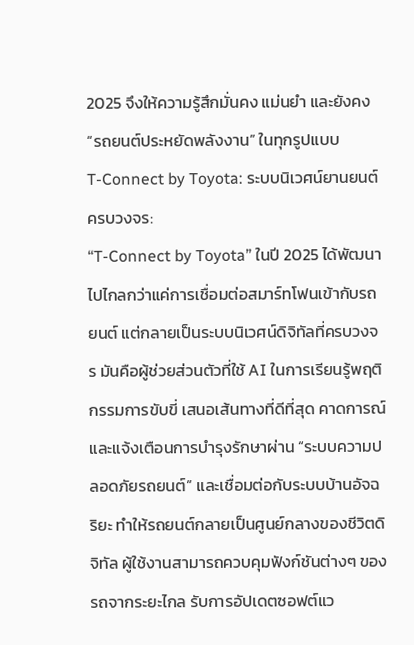2025 จึงให้ความรู้สึกมั่นคง แม่นยำ และยังคง “รถยนต์ประหยัดพลังงาน” ในทุกรูปแบบ
T-Connect by Toyota: ระบบนิเวศน์ยานยนต์ครบวงจร:
“T-Connect by Toyota” ในปี 2025 ได้พัฒนาไปไกลกว่าแค่การเชื่อมต่อสมาร์ทโฟนเข้ากับรถยนต์ แต่กลายเป็นระบบนิเวศน์ดิจิทัลที่ครบวงจร มันคือผู้ช่วยส่วนตัวที่ใช้ AI ในการเรียนรู้พฤติกรรมการขับขี่ เสนอเส้นทางที่ดีที่สุด คาดการณ์และแจ้งเตือนการบำรุงรักษาผ่าน “ระบบความปลอดภัยรถยนต์” และเชื่อมต่อกับระบบบ้านอัจฉริยะ ทำให้รถยนต์กลายเป็นศูนย์กลางของชีวิตดิจิทัล ผู้ใช้งานสามารถควบคุมฟังก์ชันต่างๆ ของรถจากระยะไกล รับการอัปเดตซอฟต์แว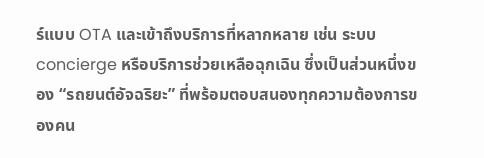ร์แบบ OTA และเข้าถึงบริการที่หลากหลาย เช่น ระบบ concierge หรือบริการช่วยเหลือฉุกเฉิน ซึ่งเป็นส่วนหนึ่งของ “รถยนต์อัจฉริยะ” ที่พร้อมตอบสนองทุกความต้องการของคน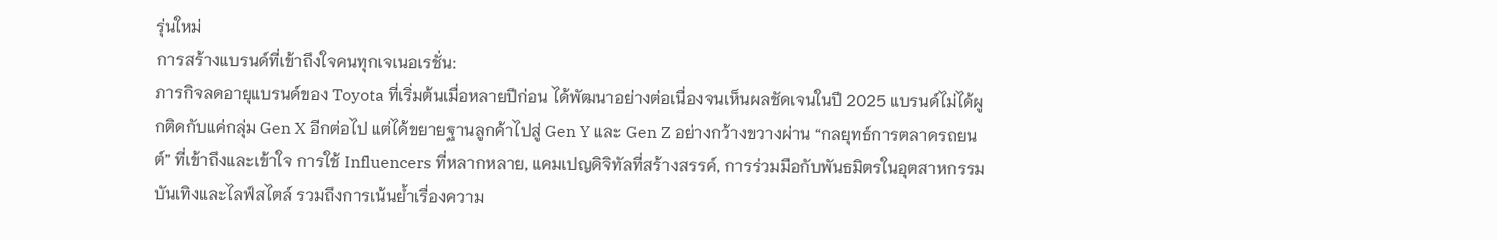รุ่นใหม่
การสร้างแบรนด์ที่เข้าถึงใจคนทุกเจเนอเรชั่น:
ภารกิจลดอายุแบรนด์ของ Toyota ที่เริ่มต้นเมื่อหลายปีก่อน ได้พัฒนาอย่างต่อเนื่องจนเห็นผลชัดเจนในปี 2025 แบรนด์ไม่ได้ผูกติดกับแค่กลุ่ม Gen X อีกต่อไป แต่ได้ขยายฐานลูกค้าไปสู่ Gen Y และ Gen Z อย่างกว้างขวางผ่าน “กลยุทธ์การตลาดรถยนต์” ที่เข้าถึงและเข้าใจ การใช้ Influencers ที่หลากหลาย, แคมเปญดิจิทัลที่สร้างสรรค์, การร่วมมือกับพันธมิตรในอุตสาหกรรมบันเทิงและไลฟ์สไตล์ รวมถึงการเน้นย้ำเรื่องความ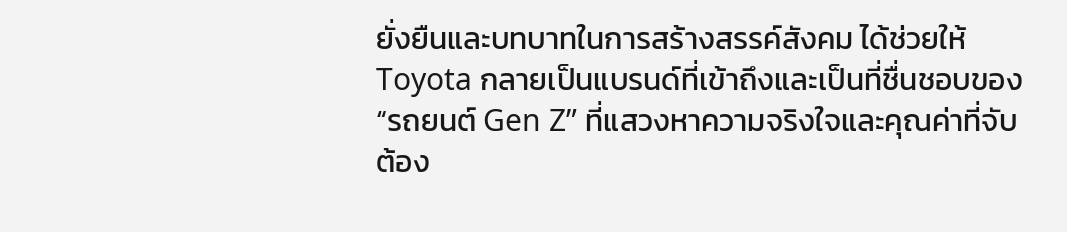ยั่งยืนและบทบาทในการสร้างสรรค์สังคม ได้ช่วยให้ Toyota กลายเป็นแบรนด์ที่เข้าถึงและเป็นที่ชื่นชอบของ “รถยนต์ Gen Z” ที่แสวงหาความจริงใจและคุณค่าที่จับต้อง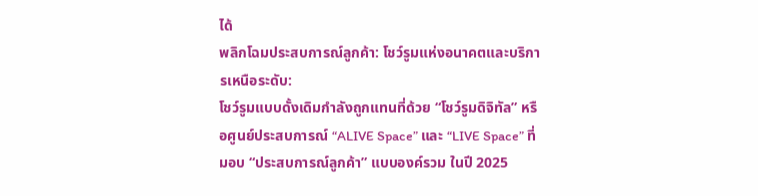ได้
พลิกโฉมประสบการณ์ลูกค้า: โชว์รูมแห่งอนาคตและบริการเหนือระดับ:
โชว์รูมแบบดั้งเดิมกำลังถูกแทนที่ด้วย “โชว์รูมดิจิทัล” หรือศูนย์ประสบการณ์ “ALIVE Space” และ “LIVE Space” ที่มอบ “ประสบการณ์ลูกค้า” แบบองค์รวม ในปี 2025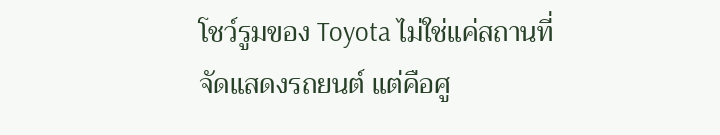โชว์รูมของ Toyota ไม่ใช่แค่สถานที่จัดแสดงรถยนต์ แต่คือศู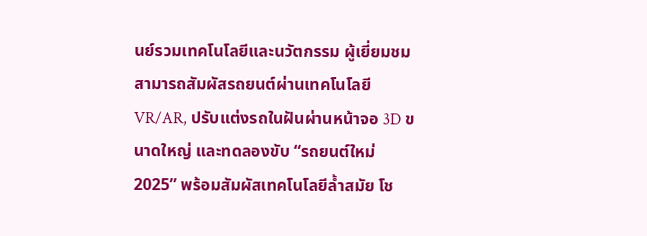นย์รวมเทคโนโลยีและนวัตกรรม ผู้เยี่ยมชมสามารถสัมผัสรถยนต์ผ่านเทคโนโลยี VR/AR, ปรับแต่งรถในฝันผ่านหน้าจอ 3D ขนาดใหญ่ และทดลองขับ “รถยนต์ใหม่ 2025” พร้อมสัมผัสเทคโนโลยีล้ำสมัย โช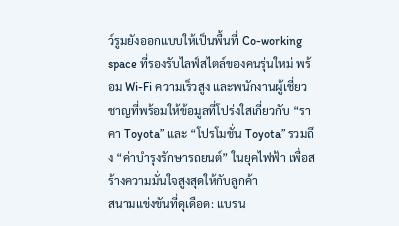ว์รูมยังออกแบบให้เป็นพื้นที่ Co-working space ที่รองรับไลฟ์สไตล์ของคนรุ่นใหม่ พร้อม Wi-Fi ความเร็วสูง และพนักงานผู้เชี่ยวชาญที่พร้อมให้ข้อมูลที่โปร่งใสเกี่ยวกับ “ราคา Toyota” และ “โปรโมชั่น Toyota” รวมถึง “ค่าบำรุงรักษารถยนต์” ในยุคไฟฟ้า เพื่อสร้างความมั่นใจสูงสุดให้กับลูกค้า
สนามแข่งขันที่ดุเดือด: แบรน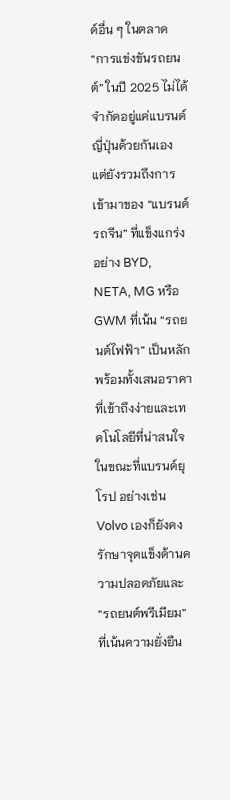ด์อื่น ๆ ในตลาด
“การแข่งขันรถยนต์” ในปี 2025 ไม่ได้จำกัดอยู่แค่แบรนด์ญี่ปุ่นด้วยกันเอง แต่ยังรวมถึงการเข้ามาของ “แบรนด์รถจีน” ที่แข็งแกร่งอย่าง BYD, NETA, MG หรือ GWM ที่เน้น “รถยนต์ไฟฟ้า” เป็นหลัก พร้อมทั้งเสนอราคาที่เข้าถึงง่ายและเทคโนโลยีที่น่าสนใจ ในขณะที่แบรนด์ยุโรป อย่างเช่น Volvo เองก็ยังคงรักษาจุดแข็งด้านความปลอดภัยและ “รถยนต์พรีเมียม” ที่เน้นความยั่งยืน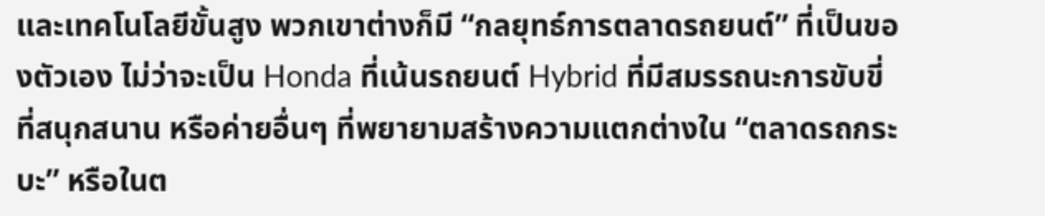และเทคโนโลยีขั้นสูง พวกเขาต่างก็มี “กลยุทธ์การตลาดรถยนต์” ที่เป็นของตัวเอง ไม่ว่าจะเป็น Honda ที่เน้นรถยนต์ Hybrid ที่มีสมรรถนะการขับขี่ที่สนุกสนาน หรือค่ายอื่นๆ ที่พยายามสร้างความแตกต่างใน “ตลาดรถกระบะ” หรือในต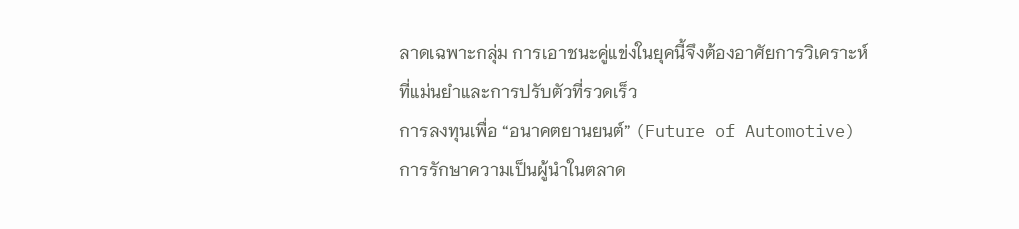ลาดเฉพาะกลุ่ม การเอาชนะคู่แข่งในยุคนี้จึงต้องอาศัยการวิเคราะห์ที่แม่นยำและการปรับตัวที่รวดเร็ว
การลงทุนเพื่อ “อนาคตยานยนต์” (Future of Automotive)
การรักษาความเป็นผู้นำในตลาด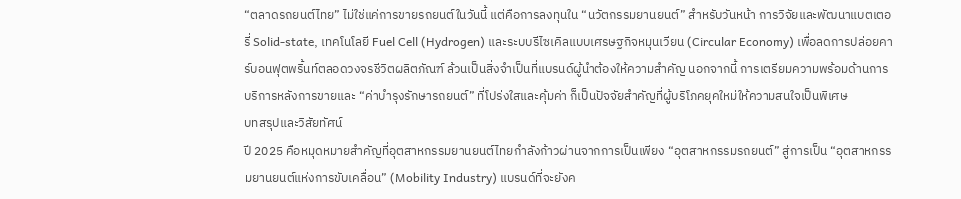“ตลาดรถยนต์ไทย” ไม่ใช่แค่การขายรถยนต์ในวันนี้ แต่คือการลงทุนใน “นวัตกรรมยานยนต์” สำหรับวันหน้า การวิจัยและพัฒนาแบตเตอรี่ Solid-state, เทคโนโลยี Fuel Cell (Hydrogen) และระบบรีไซเคิลแบบเศรษฐกิจหมุนเวียน (Circular Economy) เพื่อลดการปล่อยคาร์บอนฟุตพริ้นท์ตลอดวงจรชีวิตผลิตภัณฑ์ ล้วนเป็นสิ่งจำเป็นที่แบรนด์ผู้นำต้องให้ความสำคัญ นอกจากนี้ การเตรียมความพร้อมด้านการบริการหลังการขายและ “ค่าบำรุงรักษารถยนต์” ที่โปร่งใสและคุ้มค่า ก็เป็นปัจจัยสำคัญที่ผู้บริโภคยุคใหม่ให้ความสนใจเป็นพิเศษ
บทสรุปและวิสัยทัศน์
ปี 2025 คือหมุดหมายสำคัญที่อุตสาหกรรมยานยนต์ไทยกำลังก้าวผ่านจากการเป็นเพียง “อุตสาหกรรมรถยนต์” สู่การเป็น “อุตสาหกรรมยานยนต์แห่งการขับเคลื่อน” (Mobility Industry) แบรนด์ที่จะยังค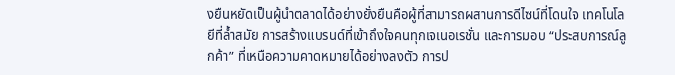งยืนหยัดเป็นผู้นำตลาดได้อย่างยั่งยืนคือผู้ที่สามารถผสานการดีไซน์ที่โดนใจ เทคโนโลยีที่ล้ำสมัย การสร้างแบรนด์ที่เข้าถึงใจคนทุกเจเนอเรชั่น และการมอบ “ประสบการณ์ลูกค้า” ที่เหนือความคาดหมายได้อย่างลงตัว การป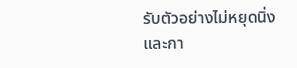รับตัวอย่างไม่หยุดนิ่ง และกา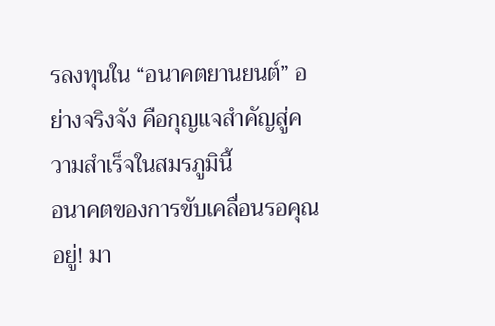รลงทุนใน “อนาคตยานยนต์” อย่างจริงจัง คือกุญแจสำคัญสู่ความสำเร็จในสมรภูมินี้
อนาคตของการขับเคลื่อนรอคุณอยู่! มา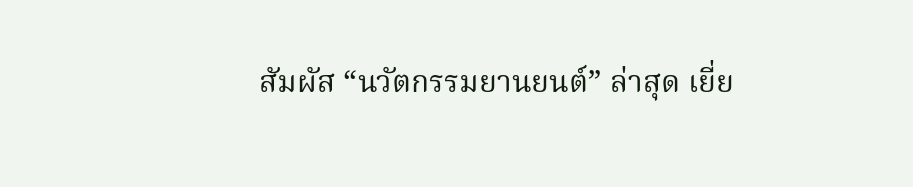สัมผัส “นวัตกรรมยานยนต์” ล่าสุด เยี่ย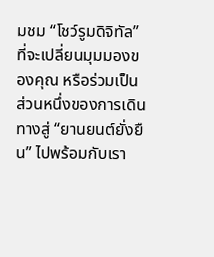มชม “โชว์รูมดิจิทัล” ที่จะเปลี่ยนมุมมองของคุณ หรือร่วมเป็นส่วนหนึ่งของการเดินทางสู่ “ยานยนต์ยั่งยืน” ไปพร้อมกับเรา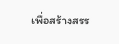เพื่อสร้างสรร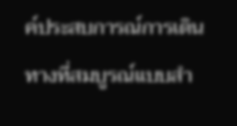ค์ประสบการณ์การเดินทางที่สมบูรณ์แบบสำ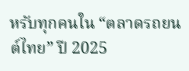หรับทุกคนใน “ตลาดรถยนต์ไทย” ปี 2025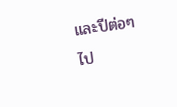และปีต่อๆ ไป